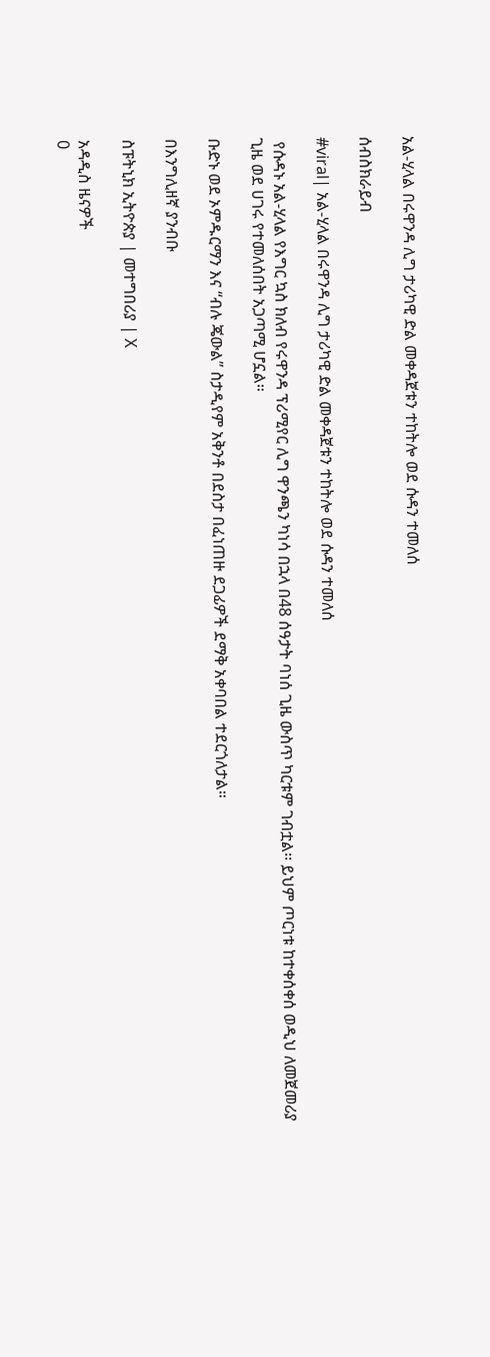አል-ሂላል በሩዋንዳ ሊግ ታሪካዊ ድል መቀዳጀቱን ተከትሎ ወደ ሱዳን ተመለሰ

ሰብስክራይብ

#viral| አል-ሂላል በሩዋንዳ ሊግ ታሪካዊ ድል መቀዳጀቱን ተከትሎ ወደ ሱዳን ተመለሰ

 የሱዳኑ አል-ሂላል የእግር ኳስ ክለብ የሩዋንዳ ፕሪሚየር ሊግ ዋንጫን ካነሳ በኋላ በ48 ሰዓታት ባነሰ ጊዜ ውስጥ ካርቱም ገብቷል፡፡ ይህም ጦርነቱ ከተቀሰቀሰ ወዲህ ለመጀመሪያ ጊዜ ወደ ሀገሩ የተመለሰበት አጋጣሚ ሆኗል።

ቡድኑ ወደ ኦምዱርማን እና “ብሉ ጄውል” ስታዲየም አቅንቶ በደስታ በፈነጠዙ ደጋፊዎች ደማቅ አቀባበል ተደርጎለታል።

በእንግሊዘኛ ያንብቡ

ስፑትኒክ ኢትዮጵያ | መተግበሪያ | X

አዳዲስ ዜናዎች
0